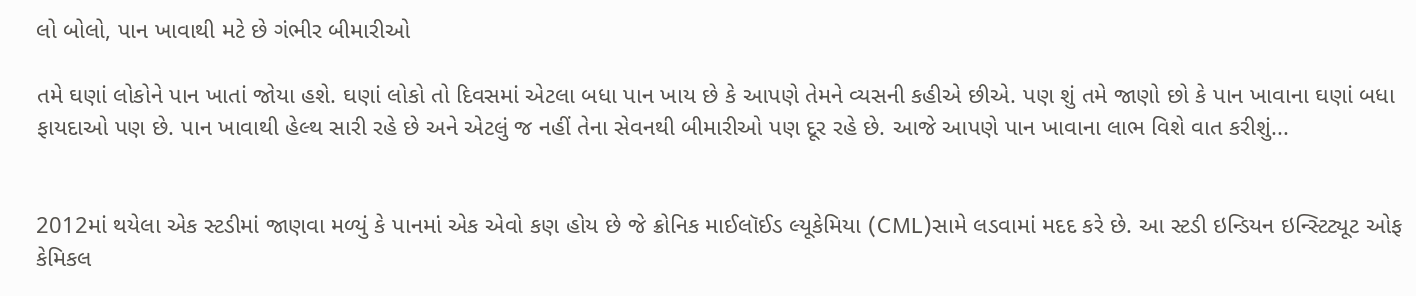લો બોલો, પાન ખાવાથી મટે છે ગંભીર બીમારીઓ

તમે ઘણાં લોકોને પાન ખાતાં જોયા હશે. ઘણાં લોકો તો દિવસમાં એટલા બધા પાન ખાય છે કે આપણે તેમને વ્યસની કહીએ છીએ. પણ શું તમે જાણો છો કે પાન ખાવાના ઘણાં બધા ફાયદાઓ પણ છે. પાન ખાવાથી હેલ્થ સારી રહે છે અને એટલું જ નહીં તેના સેવનથી બીમારીઓ પણ દૂર રહે છે. આજે આપણે પાન ખાવાના લાભ વિશે વાત કરીશું...


2012માં થયેલા એક સ્ટડીમાં જાણવા મળ્યું કે પાનમાં એક એવો કણ હોય છે જે ક્રોનિક માઈલૉઈડ લ્યૂકેમિયા (CML)સામે લડવામાં મદદ કરે છે. આ સ્ટડી ઇન્ડિયન ઇન્સ્ટિટ્યૂટ ઓફ કેમિકલ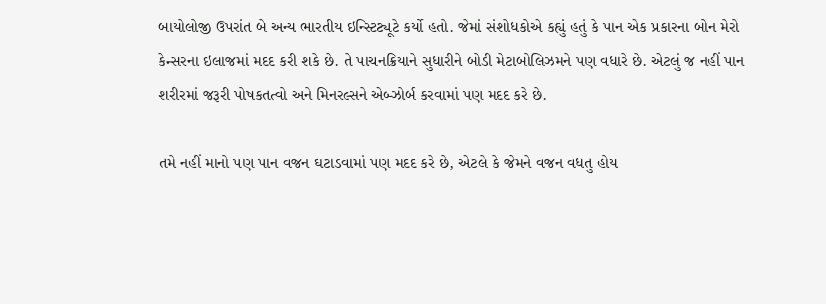બાયોલોજી ઉપરાંત બે અન્ય ભારતીય ઇન્સ્ટિટ્યૂટે કર્યો હતો. જેમાં સંશોધકોએ કહ્યું હતું કે પાન એક પ્રકારના બોન મેરો કેન્સરના ઇલાજમાં મદદ કરી શકે છે. તે પાચનક્રિયાને સુધારીને બોડી મેટાબોલિઝમને પણ વધારે છે. એટલું જ નહીં પાન શરીરમાં જરૂરી પોષકતત્વો અને મિનરલ્સને એબ્ઝોર્બ કરવામાં પણ મદદ કરે છે.

તમે નહીં માનો પણ પાન વજન ઘટાડવામાં પણ મદદ કરે છે, એટલે કે જેમને વજન વધતુ હોય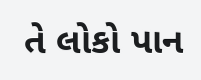તે લોકો પાન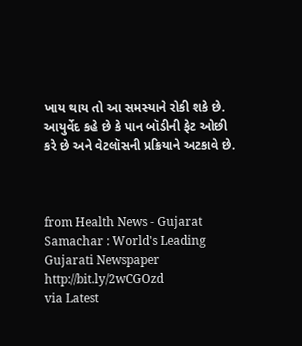ખાય થાય તો આ સમસ્યાને રોકી શકે છે. આયુર્વેદ કહે છે કે પાન બૉડીની ફેટ ઓછી કરે છે અને વેટલૉસની પ્રક્રિયાને અટકાવે છે.



from Health News - Gujarat Samachar : World's Leading Gujarati Newspaper http://bit.ly/2wCGOzd
via Latest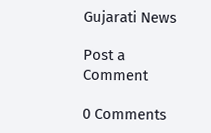Gujarati News

Post a Comment

0 Comments